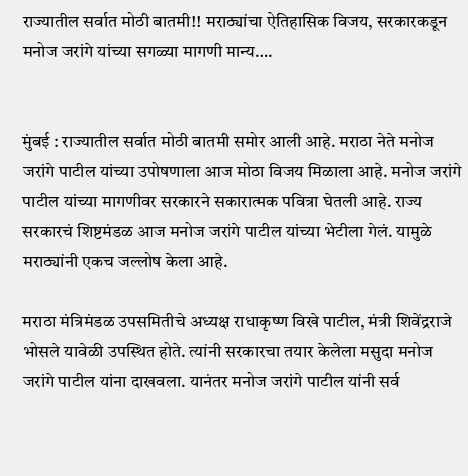राज्यातील सर्वात मोठी बातमी!! मराठ्यांचा ऐतिहासिक विजय, सरकारकडून मनोज जरांगे यांच्या सगळ्या मागणी मान्य….


मुंबई : राज्यातील सर्वात मोठी बातमी समोर आली आहे. मराठा नेते मनोज जरांगे पाटील यांच्या उपोषणाला आज मोठा विजय मिळाला आहे. मनोज जरांगे पाटील यांच्या मागणीवर सरकारने सकारात्मक पवित्रा घेतली आहे. राज्य सरकारचं शिष्टमंडळ आज मनोज जरांगे पाटील यांच्या भेटीला गेलं. यामुळे मराठ्यांनी एकच जल्लोष केला आहे.

मराठा मंत्रिमंडळ उपसमितीचे अध्यक्ष राधाकृष्ण विखे पाटील, मंत्री शिवेंद्रराजे भोसले यावेळी उपस्थित होते. त्यांनी सरकारचा तयार केलेला मसुदा मनोज जरांगे पाटील यांना दाखवला. यानंतर मनोज जरांगे पाटील यांनी सर्व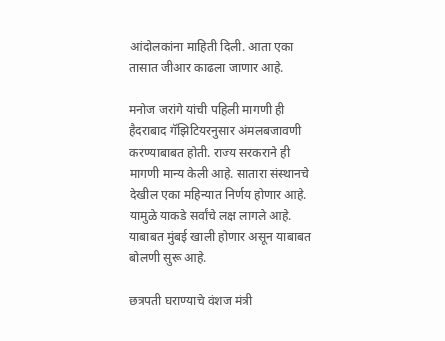आंदोलकांना माहिती दिली. आता एका तासात जीआर काढला जाणार आहे.

मनोज जरांगे यांची पहिली मागणी ही हैदराबाद गॅझिटियरनुसार अंमलबजावणी करण्याबाबत होती. राज्य सरकराने ही मागणी मान्य केली आहे. सातारा संस्थानचे देखील एका महिन्यात निर्णय होणार आहे. यामुळे याकडे सर्वांचे लक्ष लागले आहे. याबाबत मुंबई खाली होणार असून याबाबत बोलणी सुरू आहे.

छत्रपती घराण्याचे वंशज मंत्री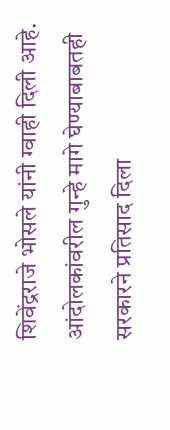शिवेंद्रराजे भोसले यांनी ग्वाही दिली आहे. आंदोलकांवरील गुन्हे मागे घेण्याबाबतही सरकारने प्रतिसाद दिला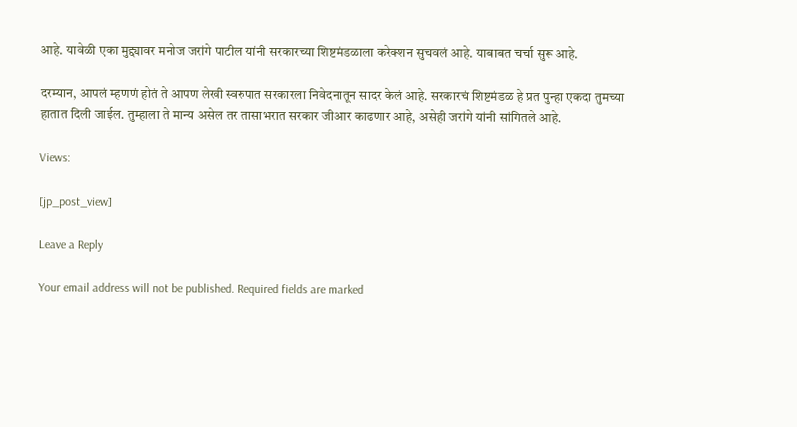आहे. यावेळी एका मुद्द्यावर मनोज जरांगे पाटील यांनी सरकारच्या शिष्टमंडळाला करेक्शन सुचवलं आहे. याबाबत चर्चा सुरू आहे.

दरम्यान, आपलं म्हणणं होतं ते आपण लेखी स्वरुपात सरकारला निवेदनातून सादर केलं आहे. सरकारचं शिष्टमंडळ हे प्रत पुन्हा एकदा तुमच्या हातात दिली जाईल. तुम्हाला ते मान्य असेल तर तासाभरात सरकार जीआर काढणार आहे, असेही जरांगे यांनी सांगितले आहे.

Views:

[jp_post_view]

Leave a Reply

Your email address will not be published. Required fields are marked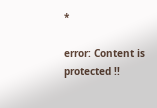*

error: Content is protected !!